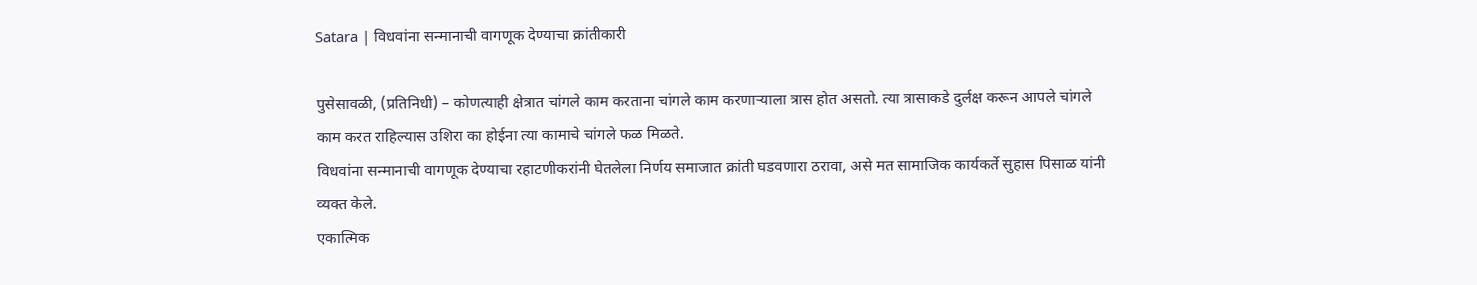Satara | विधवांना सन्मानाची वागणूक देण्याचा क्रांतीकारी

पुसेसावळी, (प्रतिनिधी) – कोणत्याही क्षेत्रात चांगले काम करताना चांगले काम करणाऱ्याला त्रास होत असतो. त्या त्रासाकडे दुर्लक्ष करून आपले चांगले काम करत राहिल्यास उशिरा का होईना त्या कामाचे चांगले फळ मिळते.
विधवांना सन्मानाची वागणूक देण्याचा रहाटणीकरांनी घेतलेला निर्णय समाजात क्रांती घडवणारा ठरावा, असे मत सामाजिक कार्यकर्ते सुहास पिसाळ यांनी व्यक्त केले.
एकात्मिक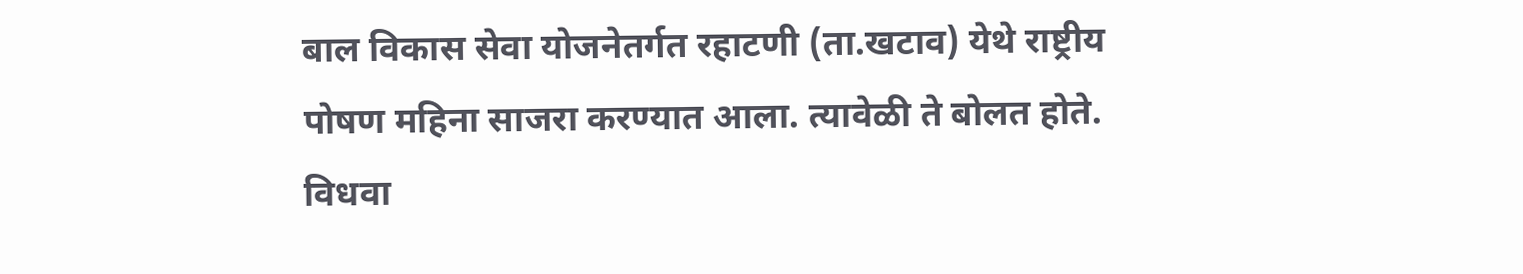बाल विकास सेवा योजनेतर्गत रहाटणी (ता.खटाव) येथे राष्ट्रीय पोषण महिना साजरा करण्यात आला. त्यावेळी ते बोलत होते.
विधवा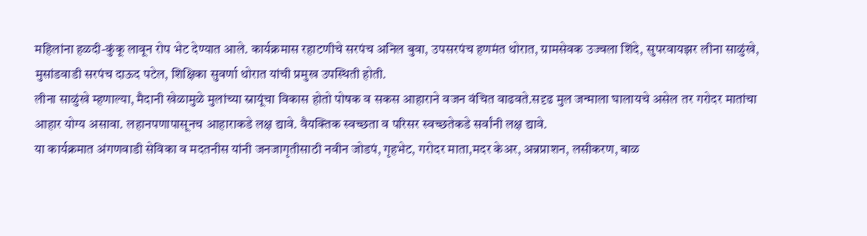महिलांना हळदी-कुंकू लावून रोप भेट देण्यात आले. कार्यक्रमास रहाटणीचे सरपंच अनिल बुवा, उपसरपंच हणमंत थोरात, ग्रामसेवक उज्वला शिंदे, सुपरवायझर लीना साळुंखे, मुसांडवाडी सरपंच दाऊद पटेल, शिक्षिका सुवर्णा थोरात यांची प्रमुख उपस्थिती होती.
लीना साळुंखे म्हणाल्या, मैदानी खेळामुळे मुलांच्या स्नायूंचा विकास होतो पोषक व सकस आहाराने वजन वंचित वाढवते.सदृढ मुल जन्माला घालायचे असेल तर गरोदर मातांचा आहार योग्य असावा. लहानपणापासूनच आहाराकडे लक्ष द्यावे. वैयक्तिक स्वच्छता व परिसर स्वच्छतेकडे सर्वांनी लक्ष द्यावे.
या कार्यक्रमात अंगणवाडी सेविका व मदतनीस यांनी जनजागृतीसाठी नवीन जोडपं, गृहभेट, गरोदर माता,मदर केअर, अन्नप्राशन, लसीकरण, बाळ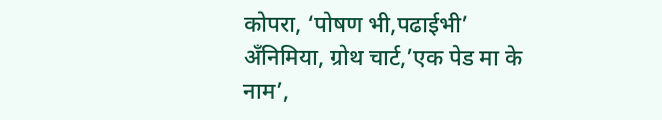कोपरा, ‘पोषण भी,पढाईभी’ अँनिमिया, ग्रोथ चार्ट,’एक पेड मा के नाम’,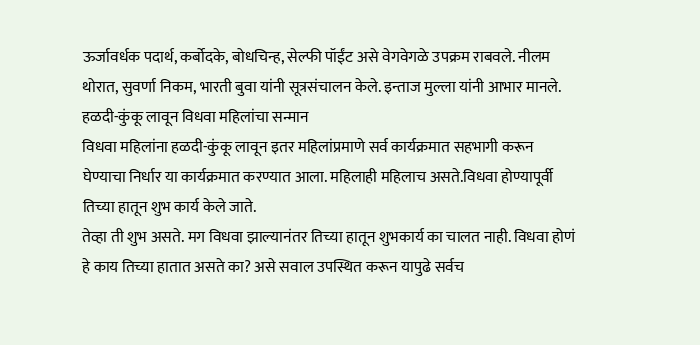ऊर्जावर्धक पदार्थ, कर्बोदके, बोधचिन्ह, सेल्फी पॉईंट असे वेगवेगळे उपक्रम राबवले. नीलम थोरात, सुवर्णा निकम, भारती बुवा यांनी सूत्रसंचालन केले. इन्ताज मुल्ला यांनी आभार मानले.
हळदी-कुंकू लावून विधवा महिलांचा सन्मान
विधवा महिलांना हळदी-कुंकू लावून इतर महिलांप्रमाणे सर्व कार्यक्रमात सहभागी करून घेण्याचा निर्धार या कार्यक्रमात करण्यात आला. महिलाही महिलाच असते.विधवा होण्यापूर्वी तिच्या हातून शुभ कार्य केले जाते.
तेव्हा ती शुभ असते. मग विधवा झाल्यानंतर तिच्या हातून शुभकार्य का चालत नाही. विधवा होणं हे काय तिच्या हातात असते का? असे सवाल उपस्थित करून यापुढे सर्वच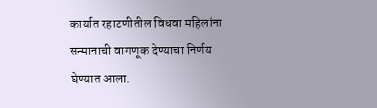कार्यात रहाटणीतील विधवा महिलांना सन्मानाची वागणूक देण्याचा निर्णय घेण्यात आला.